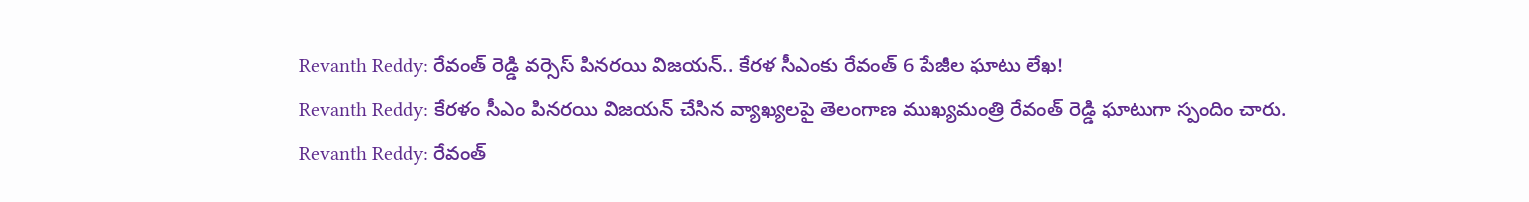Revanth Reddy: రేవంత్ రెడ్డి వర్సెస్ పినరయి విజయన్.. కేరళ సీఎంకు రేవంత్ 6 పేజీల ఘాటు లేఖ!
Revanth Reddy: కేరళం సీఎం పినరయి విజయన్ చేసిన వ్యాఖ్యలపై తెలంగాణ ముఖ్యమంత్రి రేవంత్ రెడ్డి ఘాటుగా స్పందిం చారు.
Revanth Reddy: రేవంత్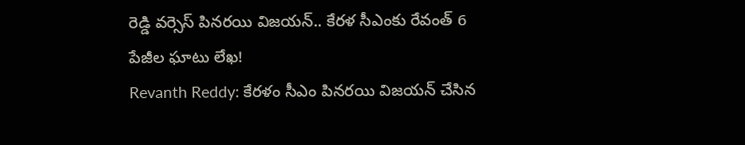రెడ్డి వర్సెస్ పినరయి విజయన్.. కేరళ సీఎంకు రేవంత్ 6 పేజీల ఘాటు లేఖ!
Revanth Reddy: కేరళం సీఎం పినరయి విజయన్ చేసిన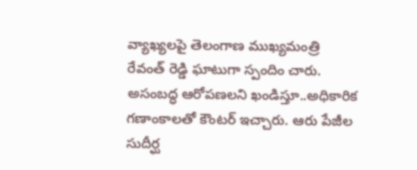వ్యాఖ్యలపై తెలంగాణ ముఖ్యమంత్రి రేవంత్ రెడ్డి ఘాటుగా స్పందిం చారు. అసంబద్ధ ఆరోపణలని ఖండిస్తూ..అధికారిక గణాంకాలతో కౌంటర్ ఇచ్చారు. ఆరు పేజీల సుదీర్ఘ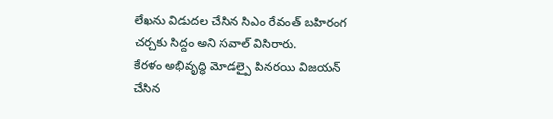లేఖను విడుదల చేసిన సిఎం రేవంత్ బహిరంగ చర్చకు సిద్దం అని సవాల్ విసిరారు.
కేరళం అభివృద్ధి మోడల్పై పినరయి విజయన్ చేసిన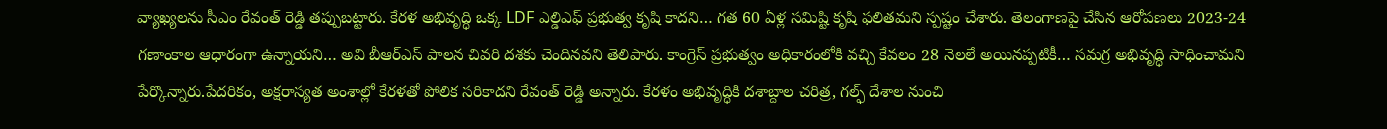వ్యాఖ్యలను సీఎం రేవంత్ రెడ్డి తప్పుబట్టారు. కేరళ అభివృద్ధి ఒక్క LDF ఎల్డిఎఫ్ ప్రభుత్వ కృషి కాదని… గత 60 ఏళ్ల సమిష్టి కృషి ఫలితమని స్పష్టం చేశారు. తెలంగాణపై చేసిన ఆరోపణలు 2023-24 గణాంకాల ఆధారంగా ఉన్నాయని… అవి బీఆర్ఎస్ పాలన చివరి దశకు చెందినవని తెలిపారు. కాంగ్రెస్ ప్రభుత్వం అధికారంలోకి వచ్చి కేవలం 28 నెలలే అయినప్పటికీ… సమగ్ర అభివృద్ధి సాధించామని పేర్కొన్నారు.పేదరికం, అక్షరాస్యత అంశాల్లో కేరళతో పోలిక సరికాదని రేవంత్ రెడ్డి అన్నారు. కేరళం అభివృద్ధికి దశాబ్దాల చరిత్ర, గల్ఫ్ దేశాల నుంచి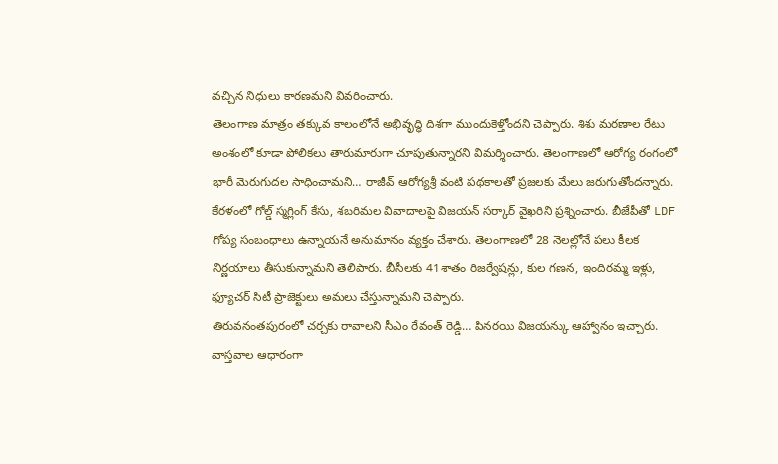వచ్చిన నిధులు కారణమని వివరించారు.
తెలంగాణ మాత్రం తక్కువ కాలంలోనే అభివృద్ధి దిశగా ముందుకెళ్తోందని చెప్పారు. శిశు మరణాల రేటు అంశంలో కూడా పోలికలు తారుమారుగా చూపుతున్నారని విమర్శించారు. తెలంగాణలో ఆరోగ్య రంగంలో భారీ మెరుగుదల సాధించామని… రాజీవ్ ఆరోగ్యశ్రీ వంటి పథకాలతో ప్రజలకు మేలు జరుగుతోందన్నారు. కేరళంలో గోల్డ్ స్మగ్లింగ్ కేసు, శబరిమల వివాదాలపై విజయన్ సర్కార్ వైఖరిని ప్రశ్నించారు. బీజేపీతో LDF గోప్య సంబంధాలు ఉన్నాయనే అనుమానం వ్యక్తం చేశారు. తెలంగాణలో 28 నెలల్లోనే పలు కీలక నిర్ణయాలు తీసుకున్నామని తెలిపారు. బీసీలకు 41శాతం రిజర్వేషన్లు, కుల గణన, ఇందిరమ్మ ఇళ్లు, ఫ్యూచర్ సిటీ ప్రాజెక్టులు అమలు చేస్తున్నామని చెప్పారు.
తిరువనంతపురంలో చర్చకు రావాలని సీఎం రేవంత్ రెడ్డి… పినరయి విజయన్కు ఆహ్వానం ఇచ్చారు. వాస్తవాల ఆధారంగా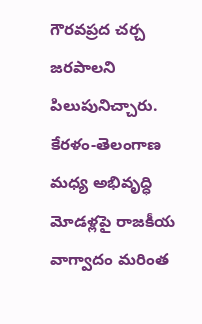గౌరవప్రద చర్చ జరపాలని పిలుపునిచ్చారు. కేరళం-తెలంగాణ మధ్య అభివృద్ధి మోడళ్లపై రాజకీయ వాగ్వాదం మరింత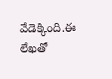వేడెక్కింది.ఈ లేఖతో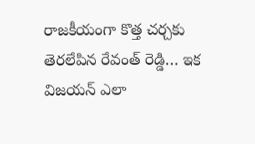రాజకీయంగా కొత్త చర్చకు తెరలేపిన రేవంత్ రెడ్డి… ఇక విజయన్ ఎలా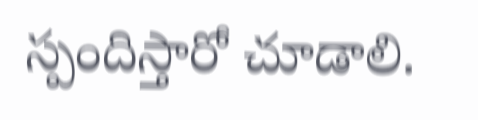స్పందిస్తారో చూడాలి.